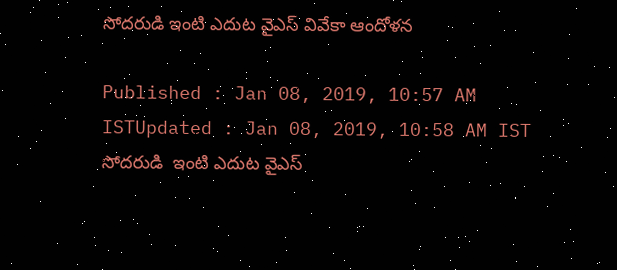సోదరుడి ఇంటి ఎదుట వైఎస్ వివేకా ఆందోళన

Published : Jan 08, 2019, 10:57 AM ISTUpdated : Jan 08, 2019, 10:58 AM IST
సోదరుడి  ఇంటి ఎదుట వైఎస్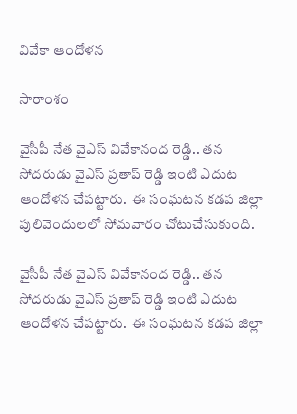వివేకా ఆందోళన

సారాంశం

వైసీపీ నేత వైఎస్ వివేకానంద రెడ్డి.. తన సోదరుడు వైఎస్ ప్రతాప్ రెడ్డి ఇంటి ఎదుట ఆందోళన చేపట్టారు.  ఈ సంఘటన కడప జిల్లా పులివెందులలో సోమవారం చోటుచేసుకుంది.

వైసీపీ నేత వైఎస్ వివేకానంద రెడ్డి.. తన సోదరుడు వైఎస్ ప్రతాప్ రెడ్డి ఇంటి ఎదుట ఆందోళన చేపట్టారు.  ఈ సంఘటన కడప జిల్లా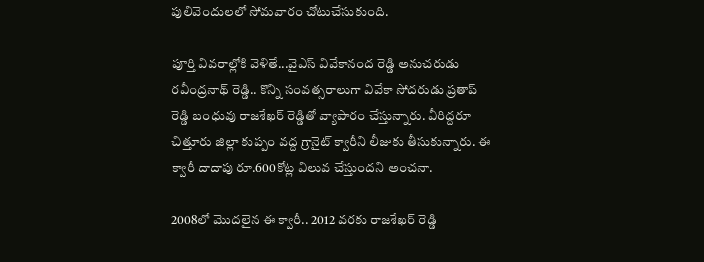పులివెందులలో సోమవారం చోటుచేసుకుంది.

పూర్తి వివరాల్లోకి వెళితే...వైఎస్ వివేకానంద రెడ్డి అనుచరుడు రవీంద్రనాథ్ రెడ్డి.. కొన్ని సంవత్సరాలుగా వివేకా సోదరుడు ప్రతాప్ రెడ్డి బంధువు రాజశేఖర్ రెడ్డితో వ్యాపారం చేస్తున్నారు. వీరిద్దరూ చిత్తూరు జిల్లా కుప్పం వద్ద గ్రానైట్ క్వారీని లీజుకు తీసుకున్నారు. ఈ క్వారీ దాదాపు రూ.600కోట్ల విలువ చేస్తుందని అంచనా.

2008లో మొదలైన ఈ క్వారీ.. 2012 వరకు రాజశేఖర్ రెడ్డి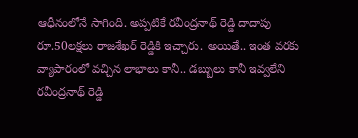ఆధీనంలోనే సాగింది. అప్పటికే రవీంద్రనాథ్ రెడ్డి దాదాపు రూ.50లక్షలు రాజశేఖర్ రెడ్డికి ఇచ్చారు. అయితే.. ఇంత వరకు వ్యాపారంలో వచ్చిన లాభాలు కానీ.. డబ్బులు కానీ ఇవ్వలేని రవీంద్రనాథ్ రెడ్డి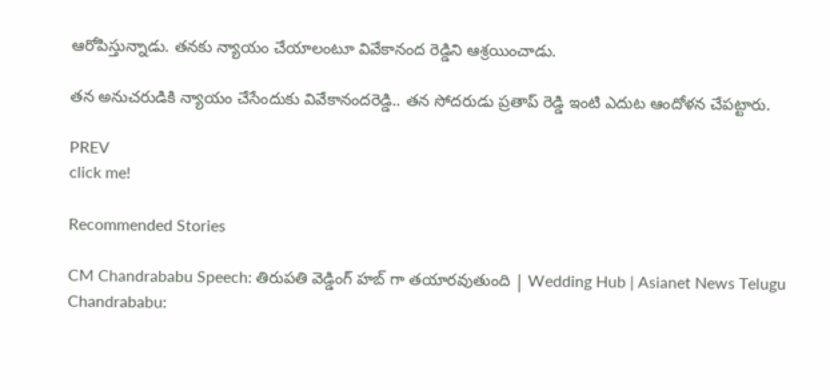ఆరోపిస్తున్నాడు. తనకు న్యాయం చేయాలంటూ వివేకానంద రెడ్డిని ఆశ్రయించాడు.

తన అనుచరుడికి న్యాయం చేసేందుకు వివేకానందరెడ్డి.. తన సోదరుడు ప్రతాప్ రెడ్డి ఇంటి ఎదుట ఆందోళన చేపట్టారు.

PREV
click me!

Recommended Stories

CM Chandrababu Speech: తిరుపతి వెడ్డింగ్ హబ్ గా తయారవుతుంది | Wedding Hub | Asianet News Telugu
Chandrababu: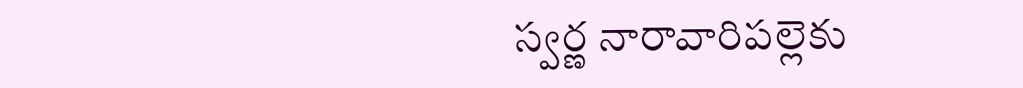స్వర్ణ నారావారిపల్లెకు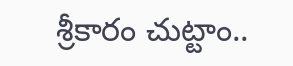శ్రీకారం చుట్టాం..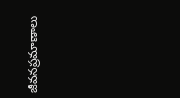జీవనప్రమాణాలు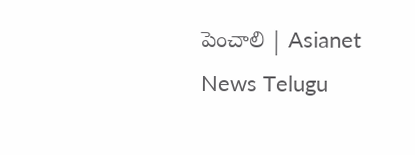పెంచాలి | Asianet News Telugu